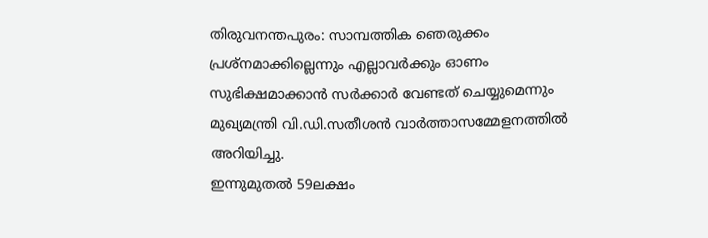തിരുവനന്തപുരം: സാമ്പത്തിക ഞെരുക്കം പ്രശ്നമാക്കില്ലെന്നും എല്ലാവർക്കും ഓണം സുഭിക്ഷമാക്കാൻ സർക്കാർ വേണ്ടത് ചെയ്യുമെന്നും മുഖ്യമന്ത്രി വി.ഡി.സതീശൻ വാർത്താസമ്മേളനത്തിൽ അറിയിച്ചു.
ഇന്നുമുതൽ 59ലക്ഷം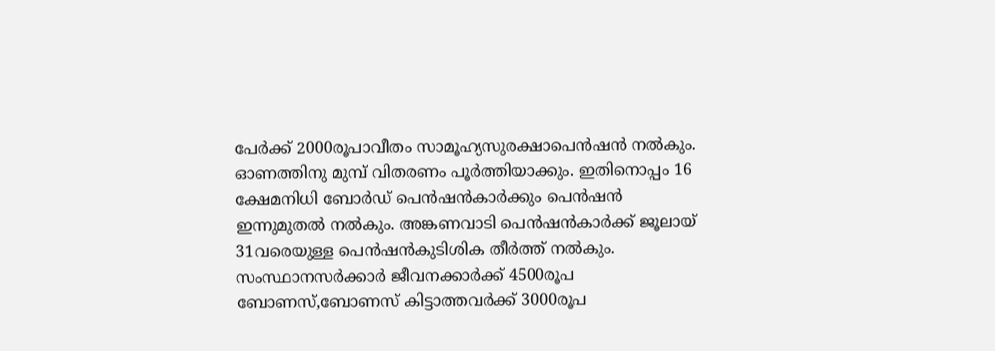പേർക്ക് 2000രൂപാവീതം സാമൂഹ്യസുരക്ഷാപെൻഷൻ നൽകും. ഓണത്തിനു മുമ്പ് വിതരണം പൂർത്തിയാക്കും. ഇതിനൊപ്പം 16 ക്ഷേമനിധി ബോർഡ് പെൻഷൻകാർക്കും പെൻഷൻ ഇന്നുമുതൽ നൽകും. അങ്കണവാടി പെൻഷൻകാർക്ക് ജൂലായ് 31വരെയുള്ള പെൻഷൻകുടിശിക തീർത്ത് നൽകും. സംസ്ഥാനസർക്കാർ ജീവനക്കാർക്ക് 4500രൂപ ബോണസ്,ബോണസ് കിട്ടാത്തവർക്ക് 3000രൂപ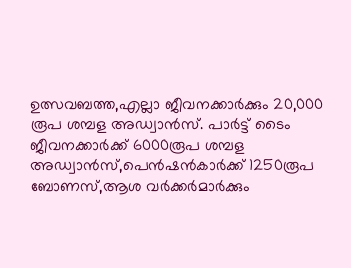ഉത്സവബത്ത,എല്ലാ ജീവനക്കാർക്കും 20,000 രൂപ ശമ്പള അഡ്വാൻസ്. പാർട്ട് ടൈം ജീവനക്കാർക്ക് 6000രൂപ ശമ്പള അഡ്വാൻസ്,പെൻഷൻകാർക്ക് 1250രൂപ ബോണസ്,ആശ വർക്കർമാർക്കും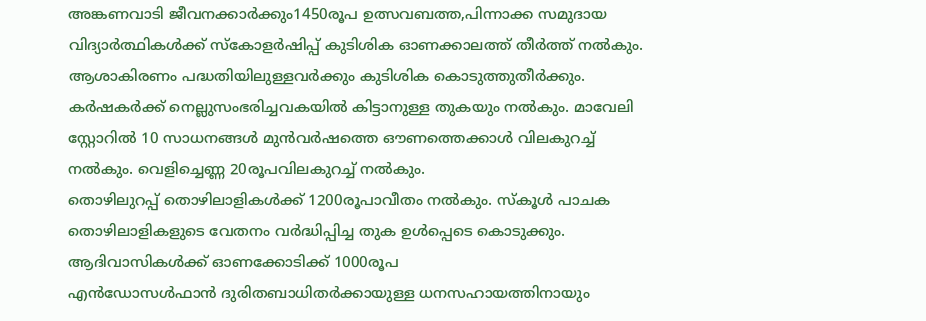അങ്കണവാടി ജീവനക്കാർക്കും1450രൂപ ഉത്സവബത്ത,പിന്നാക്ക സമുദായ വിദ്യാർത്ഥികൾക്ക് സ്കോളർഷിപ്പ് കുടിശിക ഓണക്കാലത്ത് തീർത്ത് നൽകും. ആശാകിരണം പദ്ധതിയിലുള്ളവർക്കും കുടിശിക കൊടുത്തുതീർക്കും. കർഷകർക്ക് നെല്ലുസംഭരിച്ചവകയിൽ കിട്ടാനുള്ള തുകയും നൽകും. മാവേലി സ്റ്റോറിൽ 10 സാധനങ്ങൾ മുൻവർഷത്തെ ഔണത്തെക്കാൾ വിലകുറച്ച് നൽകും. വെളിച്ചെണ്ണ 20രൂപവിലകുറച്ച് നൽകും.
തൊഴിലുറപ്പ് തൊഴിലാളികൾക്ക് 1200രൂപാവീതം നൽകും. സ്കൂൾ പാചക തൊഴിലാളികളുടെ വേതനം വർദ്ധിപ്പിച്ച തുക ഉൾപ്പെടെ കൊടുക്കും.
ആദിവാസികൾക്ക് ഓണക്കോടിക്ക് 1000രൂപ
എൻഡോസൾഫാൻ ദുരിതബാധിതർക്കായുള്ള ധനസഹായത്തിനായും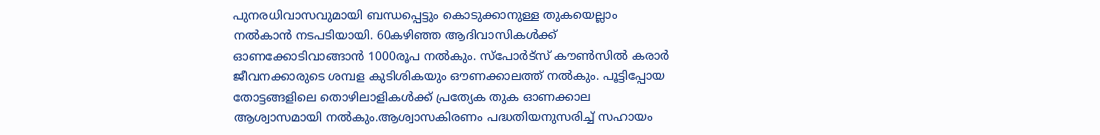പുനരധിവാസവുമായി ബന്ധപ്പെട്ടും കൊടുക്കാനുള്ള തുകയെല്ലാം നൽകാൻ നടപടിയായി. 60കഴിഞ്ഞ ആദിവാസികൾക്ക് ഓണക്കോടിവാങ്ങാൻ 1000രൂപ നൽകും. സ്പോർട്സ് കൗൺസിൽ കരാർ ജീവനക്കാരുടെ ശമ്പള കുടിശികയും ഔണക്കാലത്ത് നൽകും. പൂട്ടിപ്പോയ തോട്ടങ്ങളിലെ തൊഴിലാളികൾക്ക് പ്രത്യേക തുക ഓണക്കാല ആശ്വാസമായി നൽകും.ആശ്വാസകിരണം പദ്ധതിയനുസരിച്ച് സഹായം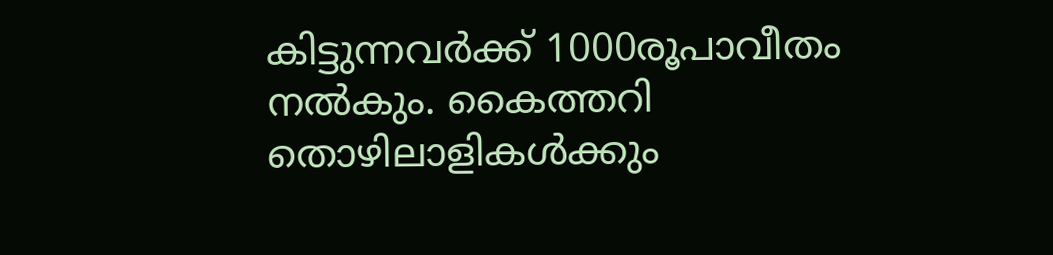കിട്ടുന്നവർക്ക് 1000രൂപാവീതം നൽകും. കൈത്തറി തൊഴിലാളികൾക്കും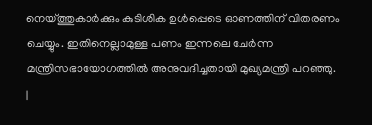നെയ്ത്തുകാർക്കും കുടിശിക ഉൾപ്പെടെ ഓണത്തിന് വിതരണം ചെയ്യും. ഇതിനെല്ലാമുള്ള പണം ഇന്നലെ ചേർന്ന മന്ത്രിസഭായോഗത്തിൽ അനുവദിച്ചതായി മുഖ്യമന്ത്രി പറഞ്ഞു.
|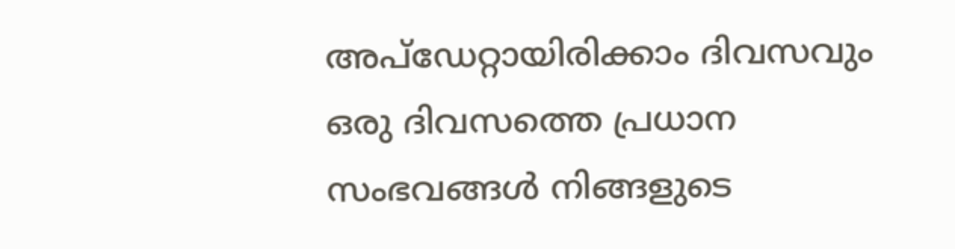അപ്ഡേറ്റായിരിക്കാം ദിവസവും
ഒരു ദിവസത്തെ പ്രധാന സംഭവങ്ങൾ നിങ്ങളുടെ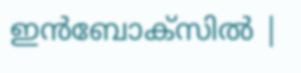ഇൻബോക്സിൽ |